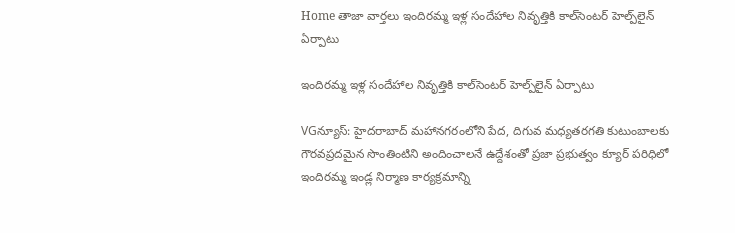Home తాజా వార్తలు ఇందిర‌మ్మ ఇళ్ల సందేహాల నివృత్తికి కాల్‌సెంట‌ర్ హెల్ప్‌లైన్‌ ఏర్పాటు

ఇందిర‌మ్మ ఇళ్ల సందేహాల నివృత్తికి కాల్‌సెంట‌ర్ హెల్ప్‌లైన్‌ ఏర్పాటు

VGన్యూస్: హైదరాబాద్ మహానగరంలోని పేద, దిగువ మధ్యతరగతి కుటుంబాలకు గౌరవప్రదమైన సొంతింటిని అందించాలనే ఉద్దేశంతో ప్రజా ప్రభుత్వం క్యూర్ పరిధిలో ఇందిరమ్మ ఇండ్ల నిర్మాణ కార్యక్రమాన్ని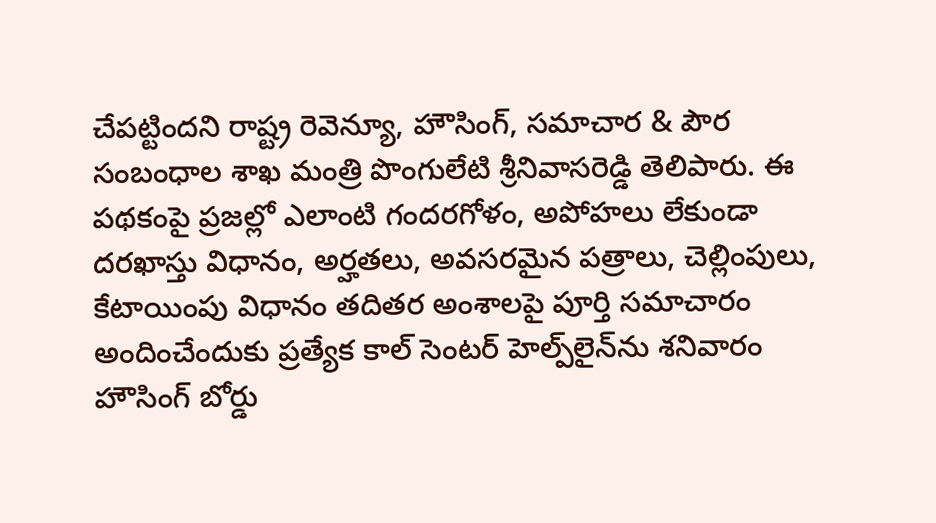చేపట్టిందని రాష్ట్ర రెవెన్యూ, హౌసింగ్, సమాచార & పౌర సంబంధాల శాఖ మంత్రి పొంగులేటి శ్రీనివాస‌రెడ్డి తెలిపారు. ఈ పథకంపై ప్రజల్లో ఎలాంటి గందరగోళం, అపోహలు లేకుండా దరఖాస్తు విధానం, అర్హతలు, అవసరమైన పత్రాలు, చెల్లింపులు, కేటాయింపు విధానం తదితర అంశాలపై పూర్తి సమాచారం అందించేందుకు ప్రత్యేక కాల్ సెంట‌ర్ హెల్ప్‌లైన్‌ను శనివారం హౌసింగ్ బోర్డు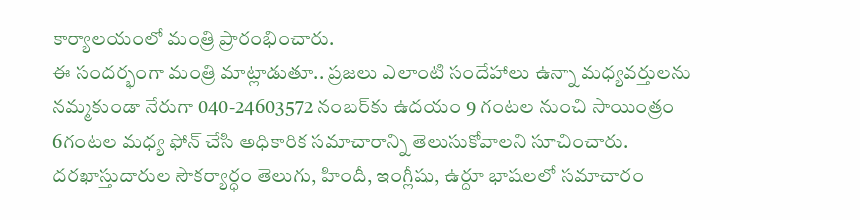కార్యాలయంలో మంత్రి ప్రారంభించారు.
ఈ సందర్భంగా మంత్రి మాట్లాడుతూ.. ప్రజలు ఎలాంటి సందేహాలు ఉన్నా మ‌ధ్యవ‌ర్తుల‌ను న‌మ్మకుండా నేరుగా 040-24603572 నంబర్‌కు ఉద‌యం 9 గంట‌ల నుంచి సాయింత్రం 6గంట‌ల‌ మ‌ధ్య ఫోన్ చేసి అధికారిక సమాచారాన్ని తెలుసుకోవాలని సూచించారు. ద‌ర‌ఖాస్తుదారుల సౌక‌ర్యార్ధం తెలుగు, హిందీ, ఇంగ్లీషు, ఉర్దూ భాష‌ల‌లో స‌మాచారం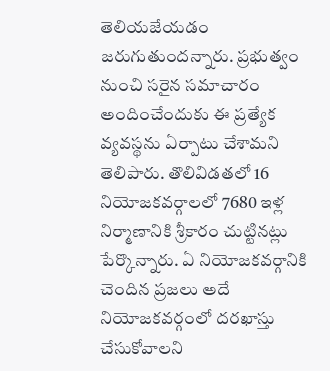తెలియ‌జేయ‌డం జ‌రుగుతుంద‌న్నారు. ప్రభుత్వం నుంచి సరైన సమాచారం అందించేందుకు ఈ ప్రత్యేక వ్యవస్థను ఏర్పాటు చేశామని తెలిపారు. తొలివిడ‌త‌లో 16 నియోజకవర్గాలలో 7680 ఇళ్ల నిర్మాణానికి శ్రీ‌కారం చుట్టిన‌ట్లు పేర్కొన్నారు. ఏ నియోజకవర్గానికి చెందిన ప్రజలు అదే నియోజకవర్గంలో దరఖాస్తు చేసుకోవాలని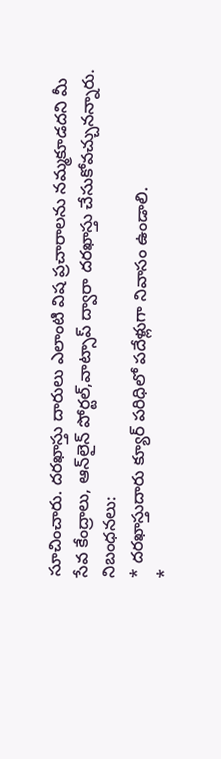సూచించారు. ద‌ర‌ఖాస్తు దారులు ఎలాంటి విష ప్రచారాల‌ను న‌మ్మకూడ‌ద‌ని మీ సేవ కేంద్రాలు, ఆన్‌లైన్ పోర్టల్,వాట్సాప్ ద్వారా దరఖాస్తు చేసుకోవ‌చ్చున‌న్నారు.
నిబంధనలు:
* ద‌ర‌ఖాస్తుదారు క్యూర్ ప‌రిధిలో ప‌దేళ్లుగా నివాసం ఉండాలి.
*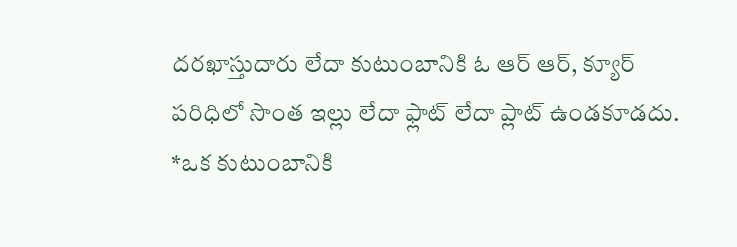ద‌ర‌ఖాస్తుదారు లేదా కుటుంబానికి ఓ ఆర్ ఆర్‌, క్యూర్ ప‌రిధిలో సొంత‌ ఇల్లు లేదా ఫ్లాట్ లేదా ప్లాట్ ఉండ‌కూడ‌దు.
*ఒక కుటుంబానికి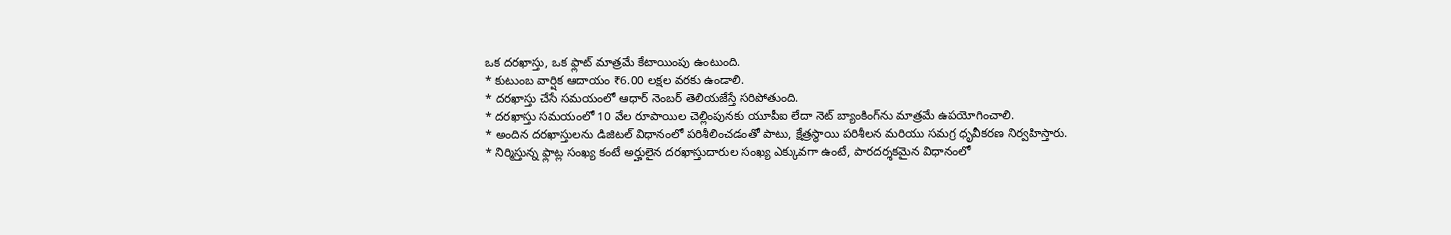ఒక ద‌ర‌ఖాస్తు, ఒక ఫ్లాట్ మాత్రమే కేటాయింపు ఉంటుంది.
* కుటుంబ వార్షిక ఆదాయం ₹6.00 లక్షల వరకు ఉండాలి.
* ద‌ర‌ఖాస్తు చేసే స‌మ‌యంలో ఆధార్ నెంబ‌ర్ తెలియ‌జేస్తే స‌రిపోతుంది.
* ద‌ర‌ఖాస్తు స‌మ‌యంలో 10 వేల రూపాయిల చెల్లింపున‌కు యూపీఐ లేదా నెట్ బ్యాంకింగ్‌ను మాత్రమే ఉప‌యోగించాలి.
* అందిన దరఖాస్తులను డిజిటల్ విధానంలో పరిశీలించడంతో పాటు, క్షేత్రస్థాయి పరిశీలన మరియు సమగ్ర ధృవీకరణ నిర్వహిస్తారు.
* నిర్మిస్తున్న ఫ్లాట్ల సంఖ్య కంటే అర్హులైన దరఖాస్తుదారుల సంఖ్య ఎక్కువగా ఉంటే, పారదర్శకమైన విధానంలో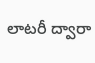లాటరీ ద్వారా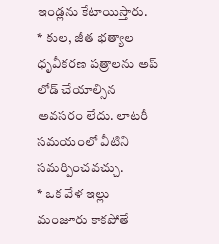ఇండ్లను కేటాయిస్తారు.
* కుల‌, జీత భ‌త్యాల ధృవీక‌ర‌ణ పత్రాల‌ను అప్ లోడ్ చేయాల్సిన అవ‌స‌రం లేద‌ు. లాట‌రీ స‌మ‌యంలో వీటిని స‌మ‌ర్పించవచ్చు.
* ఒక వేళ ఇల్లు మంజూరు కాక‌పోతే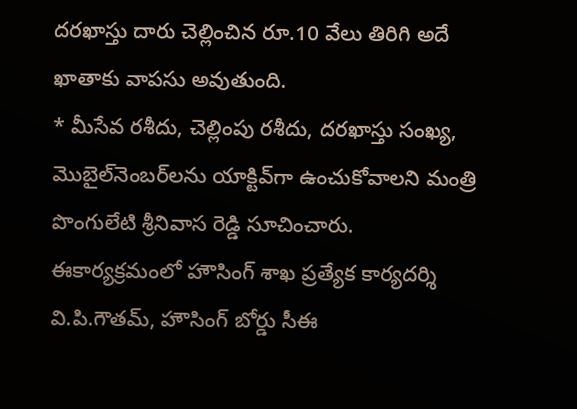దరఖాస్తు దారు చెల్లించిన రూ.10 వేలు తిరిగి అదే ఖాతాకు వాప‌సు అవుతుంది.
* మీసేవ ర‌శీదు, చెల్లింపు ర‌శీదు, ద‌ర‌ఖాస్తు సంఖ్య, మొబైల్‌నెంబ‌ర్‌ల‌ను యాక్టివ్‌గా ఉంచుకోవాలని మంత్రి పొంగులేటి శ్రీనివాస రెడ్డి సూచించారు. ఈకార్యక్రమంలో హౌసింగ్ శాఖ ప్రత్యేక కార్యద‌ర్శి వి.పి.గౌత‌మ్‌, హౌసింగ్ బోర్డు సీఈ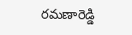ర‌మ‌ణారెడ్డి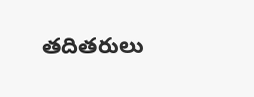త‌దిత‌రులు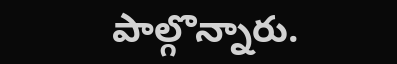పాల్గొన్నారు.